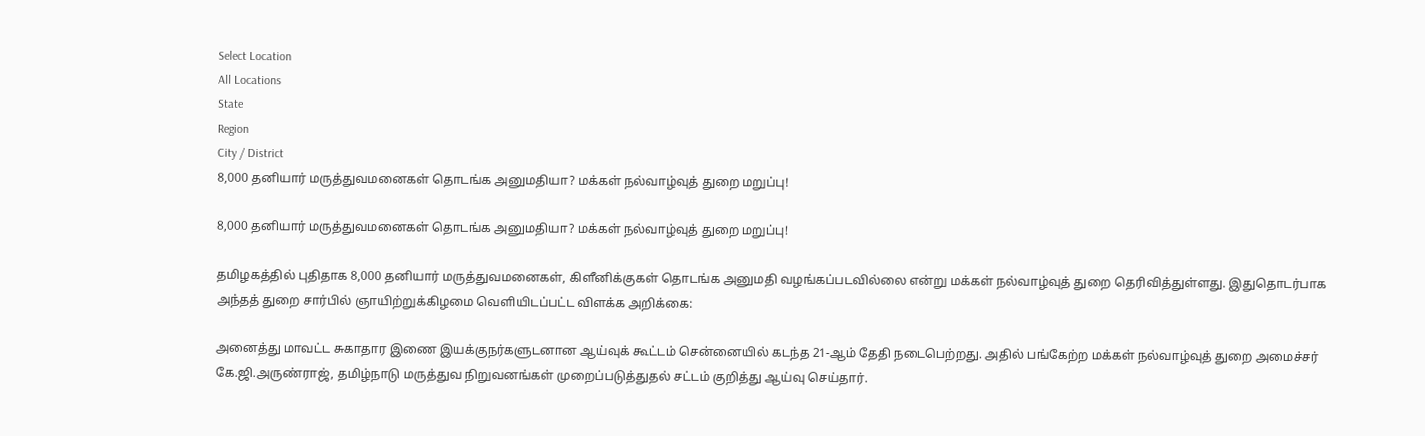Select Location
All Locations
State
Region
City / District
8,000 தனியார் மருத்துவமனைகள் தொடங்க அனுமதியா? மக்கள் நல்வாழ்வுத் துறை மறுப்பு!

8,000 தனியார் மருத்துவமனைகள் தொடங்க அனுமதியா? மக்கள் நல்வாழ்வுத் துறை மறுப்பு!

தமிழகத்தில் புதிதாக 8,000 தனியார் மருத்துவமனைகள், கிளீனிக்குகள் தொடங்க அனுமதி வழங்கப்படவில்லை என்று மக்கள் நல்வாழ்வுத் துறை தெரிவித்துள்ளது. இதுதொடர்பாக அந்தத் துறை சார்பில் ஞாயிற்றுக்கிழமை வெளியிடப்பட்ட விளக்க அறிக்கை:

அனைத்து மாவட்ட சுகாதார இணை இயக்குநர்களுடனான ஆய்வுக் கூட்டம் சென்னையில் கடந்த 21-ஆம் தேதி நடைபெற்றது. அதில் பங்கேற்ற மக்கள் நல்வாழ்வுத் துறை அமைச்சர் கே.ஜி.அருண்ராஜ், தமிழ்நாடு மருத்துவ நிறுவனங்கள் முறைப்படுத்துதல் சட்டம் குறித்து ஆய்வு செய்தார்.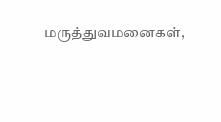மருத்துவமனைகள்,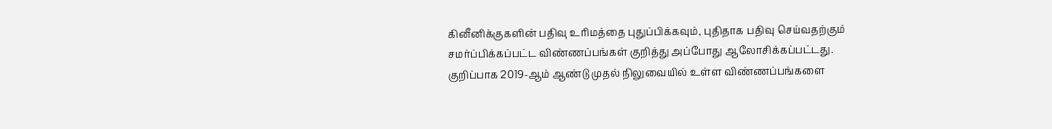கினீனிக்குகளின் பதிவு உரிமத்தை புதுப்பிக்கவும், புதிதாக பதிவு செய்வதற்கும் சமர்ப்பிக்கப்பட்ட விண்ணப்பங்கள் குறித்து அப்போது ஆலோசிக்கப்பட்டது. குறிப்பாக 2019-ஆம் ஆண்டு முதல் நிலுவையில் உள்ள விண்ணப்பங்களை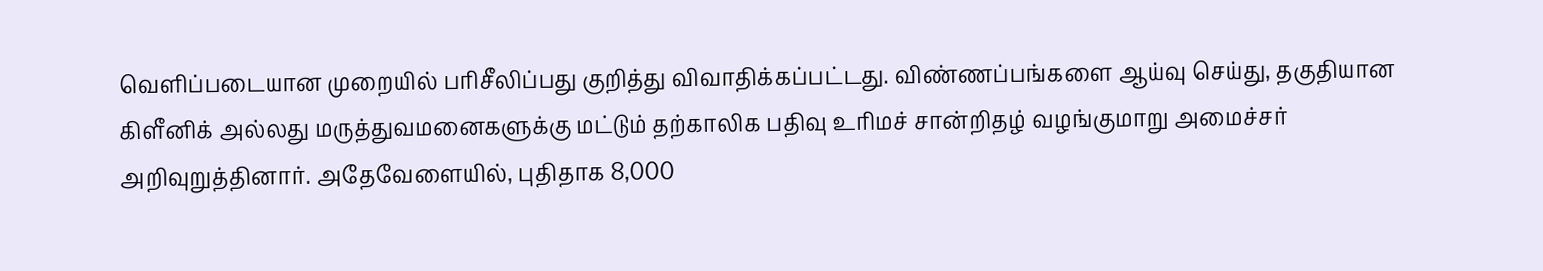வெளிப்படையான முறையில் பரிசீலிப்பது குறித்து விவாதிக்கப்பட்டது. விண்ணப்பங்களை ஆய்வு செய்து, தகுதியான கிளீனிக் அல்லது மருத்துவமனைகளுக்கு மட்டும் தற்காலிக பதிவு உரிமச் சான்றிதழ் வழங்குமாறு அமைச்சர் அறிவுறுத்தினார். அதேவேளையில், புதிதாக 8,000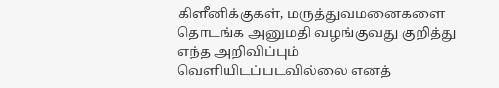கிளீனிக்குகள், மருத்துவமனைகளை தொடங்க அனுமதி வழங்குவது குறித்து எந்த அறிவிப்பும் வெளியிடப்படவில்லை எனத்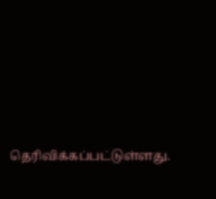தெரிவிக்கப்பட்டுள்ளது.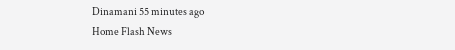Dinamani 55 minutes ago
Home Flash News